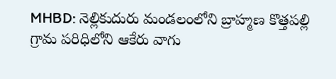MHBD: నెల్లికుదురు మండలంలోని బ్రాహ్మణ కొత్తపల్లి గ్రామ పరిధిలోని ఆకేరు వాగు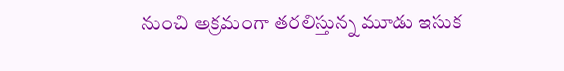నుంచి అక్రమంగా తరలిస్తున్న మూడు ఇసుక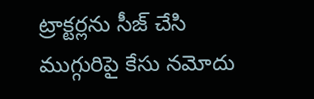ట్రాక్టర్లను సీజ్ చేసి ముగ్గురిపై కేసు నమోదు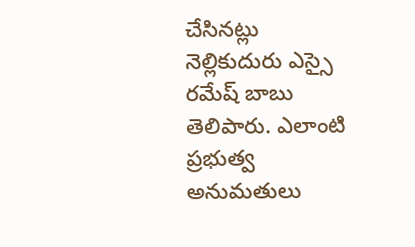చేసినట్లు నెల్లికుదురు ఎస్సై రమేష్ బాబు తెలిపారు. ఎలాంటి ప్రభుత్వ అనుమతులు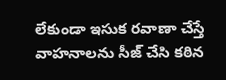లేకుండా ఇసుక రవాణా చేస్తే వాహనాలను సీజ్ చేసి కఠిన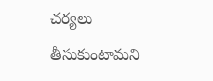చర్యలు తీసుకుంటామని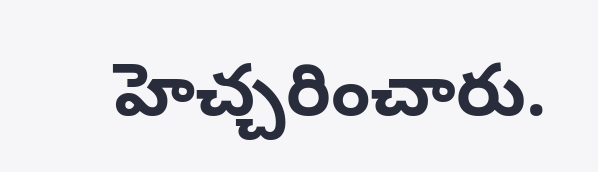హెచ్చరించారు.